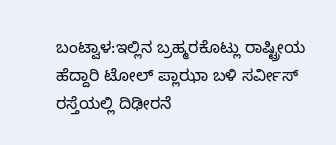ಬಂಟ್ವಾಳ:ಇಲ್ಲಿನ ಬ್ರಹ್ಮರಕೊಟ್ಲು ರಾಷ್ಟ್ರೀಯ ಹೆದ್ದಾರಿ ಟೋಲ್ ಪ್ಲಾಝಾ ಬಳಿ ಸರ್ವೀಸ್ ರಸ್ತೆಯಲ್ಲಿ ದಿಢೀರನೆ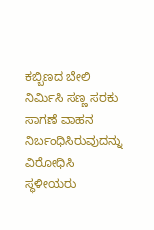ಕಬ್ಬಿಣದ ಬೇಲಿ ನಿರ್ಮಿಸಿ ಸಣ್ಣ ಸರಕು ಸಾಗಣೆ ವಾಹನ ನಿರ್ಬಂಧಿಸಿರುವುದನ್ನು ವಿರೋಧಿಸಿ ಸ್ಥಳೀಯರು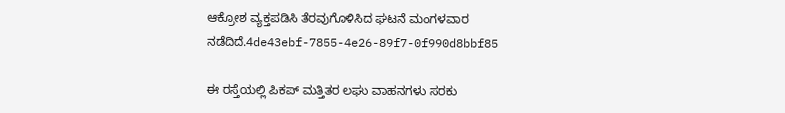ಆಕ್ರೋಶ ವ್ಯಕ್ತಪಡಿಸಿ ತೆರವುಗೊಳಿಸಿದ ಘಟನೆ ಮಂಗಳವಾರ ನಡೆದಿದೆ.4de43ebf-7855-4e26-89f7-0f990d8bbf85

ಈ ರಸ್ತೆಯಲ್ಲಿ ಪಿಕಪ್ ಮತ್ತಿತರ ಲಘು ವಾಹನಗಳು ಸರಕು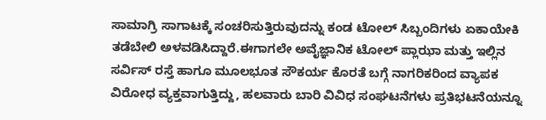ಸಾಮಾಗ್ರಿ ಸಾಗಾಟಕ್ಕೆ ಸಂಚರಿಸುತ್ತಿರುವುದನ್ನು ಕಂಡ ಟೋಲ್ ಸಿಬ್ಬಂದಿಗಳು ಏಕಾಯೇಕಿ ತಡೆಬೇಲಿ ಅಳವಡಿಸಿದ್ದಾರೆ.ಈಗಾಗಲೇ ಅವೈಜ್ಞಾನಿಕ ಟೋಲ್ ಪ್ಲಾಝಾ ಮತ್ತು ಇಲ್ಲಿನ ಸರ್ವಿಸ್ ರಸ್ತೆ ಹಾಗೂ ಮೂಲಭೂತ ಸೌಕರ್ಯ ಕೊರತೆ ಬಗ್ಗೆ ನಾಗರಿಕರಿಂದ ವ್ಯಾಪಕ ವಿರೋಧ ವ್ಯಕ್ತವಾಗುತ್ತಿದ್ದು, ಹಲವಾರು ಬಾರಿ ವಿವಿಧ ಸಂಘಟನೆಗಳು ಪ್ರತಿಭಟನೆಯನ್ನೂ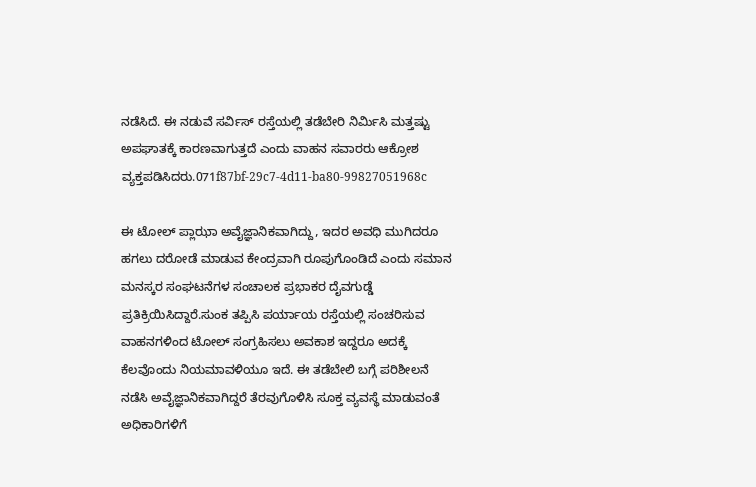ನಡೆಸಿದೆ. ಈ ನಡುವೆ ಸರ್ವಿಸ್ ರಸ್ತೆಯಲ್ಲಿ ತಡೆಬೇರಿ ನಿರ್ಮಿಸಿ ಮತ್ತಷ್ಟು ಅಪಘಾತಕ್ಕೆ ಕಾರಣವಾಗುತ್ತದೆ ಎಂದು ವಾಹನ ಸವಾರರು ಆಕ್ರೋಶ ವ್ಯಕ್ತಪಡಿಸಿದರು.071f87bf-29c7-4d11-ba80-99827051968c

ಈ ಟೋಲ್ ಪ್ಲಾಝಾ ಅವೈಜ್ಞಾನಿಕವಾಗಿದ್ದು, ಇದರ ಅವಧಿ ಮುಗಿದರೂ ಹಗಲು ದರೋಡೆ ಮಾಡುವ ಕೇಂದ್ರವಾಗಿ ರೂಪುಗೊಂಡಿದೆ ಎಂದು ಸಮಾನ ಮನಸ್ಕರ ಸಂಘಟನೆಗಳ ಸಂಚಾಲಕ ಪ್ರಭಾಕರ ದೈವಗುಡ್ಡೆ ಪ್ರತಿಕ್ರಿಯಿಸಿದ್ದಾರೆ.ಸುಂಕ ತಪ್ಪಿಸಿ ಪರ್ಯಾಯ ರಸ್ತೆಯಲ್ಲಿ ಸಂಚರಿಸುವ ವಾಹನಗಳಿಂದ ಟೋಲ್ ಸಂಗ್ರಹಿಸಲು ಅವಕಾಶ ಇದ್ದರೂ ಅದಕ್ಕೆ ಕೆಲವೊಂದು ನಿಯಮಾವಳಿಯೂ ಇದೆ. ಈ ತಡೆಬೇಲಿ ಬಗ್ಗೆ ಪರಿಶೀಲನೆ ನಡೆಸಿ ಅವೈಜ್ಞಾನಿಕವಾಗಿದ್ದರೆ ತೆರವುಗೊಳಿಸಿ ಸೂಕ್ತ ವ್ಯವಸ್ಥೆ ಮಾಡುವಂತೆ ಅಧಿಕಾರಿಗಳಿಗೆ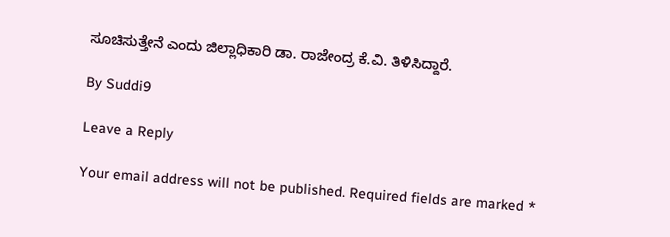ಸೂಚಿಸುತ್ತೇನೆ ಎಂದು ಜಿಲ್ಲಾಧಿಕಾರಿ ಡಾ. ರಾಜೇಂದ್ರ ಕೆ.ವಿ. ತಿಳಿಸಿದ್ದಾರೆ.

By Suddi9

Leave a Reply

Your email address will not be published. Required fields are marked *